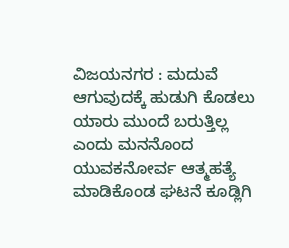ವಿಜಯನಗರ : ಮದುವೆ ಆಗುವುದಕ್ಕೆ ಹುಡುಗಿ ಕೊಡಲು ಯಾರು ಮುಂದೆ ಬರುತ್ತಿಲ್ಲ ಎಂದು ಮನನೊಂದ ಯುವಕನೋರ್ವ ಆತ್ಮಹತ್ಯೆ ಮಾಡಿಕೊಂಡ ಘಟನೆ ಕೂಡ್ಲಿಗಿ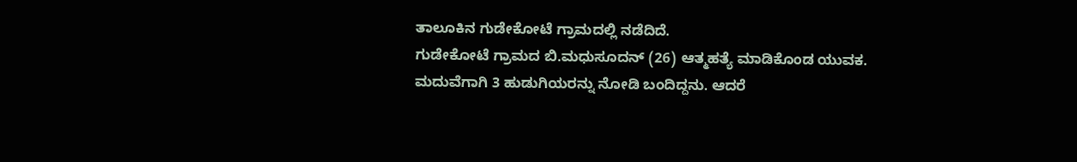ತಾಲೂಕಿನ ಗುಡೇಕೋಟೆ ಗ್ರಾಮದಲ್ಲಿ ನಡೆದಿದೆ.
ಗುಡೇಕೋಟೆ ಗ್ರಾಮದ ಬಿ.ಮಧುಸೂದನ್ (26) ಆತ್ಮಹತ್ಯೆ ಮಾಡಿಕೊಂಡ ಯುವಕ.
ಮದುವೆಗಾಗಿ 3 ಹುಡುಗಿಯರನ್ನು ನೋಡಿ ಬಂದಿದ್ದನು. ಆದರೆ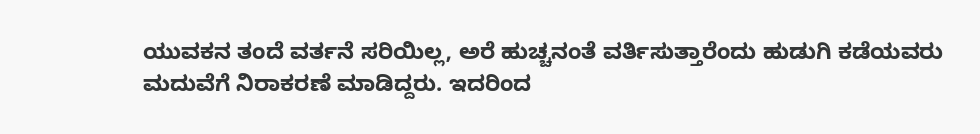ಯುವಕನ ತಂದೆ ವರ್ತನೆ ಸರಿಯಿಲ್ಲ, ಅರೆ ಹುಚ್ಚನಂತೆ ವರ್ತಿಸುತ್ತಾರೆಂದು ಹುಡುಗಿ ಕಡೆಯವರು ಮದುವೆಗೆ ನಿರಾಕರಣೆ ಮಾಡಿದ್ದರು. ಇದರಿಂದ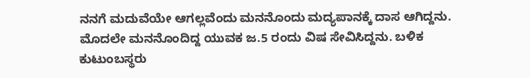ನನಗೆ ಮದುವೆಯೇ ಆಗಲ್ಲವೆಂದು ಮನನೊಂದು ಮದ್ಯಪಾನಕ್ಕೆ ದಾಸ ಆಗಿದ್ದನು.
ಮೊದಲೇ ಮನನೊಂದಿದ್ದ ಯುವಕ ಜ.5 ರಂದು ವಿಷ ಸೇವಿಸಿದ್ದನು. ಬಳಿಕ ಕುಟುಂಬಸ್ಥರು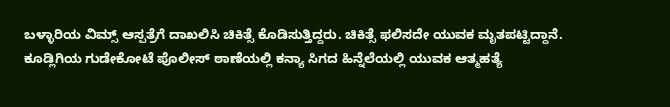ಬಳ್ಳಾರಿಯ ವಿಮ್ಸ್ ಆಸ್ಪತ್ರೆಗೆ ದಾಖಲಿಸಿ ಚಿಕಿತ್ಸೆ ಕೊಡಿಸುತ್ತಿದ್ದರು. ಚಿಕಿತ್ಸೆ ಫಲಿಸದೇ ಯುವಕ ಮೃತಪಟ್ಟಿದ್ದಾನೆ.
ಕೂಡ್ಲಿಗಿಯ ಗುಡೇಕೋಟೆ ಪೊಲೀಸ್ ಠಾಣೆಯಲ್ಲಿ ಕನ್ಯಾ ಸಿಗದ ಹಿನ್ನೆಲೆಯಲ್ಲಿ ಯುವಕ ಆತ್ಮಹತ್ಯೆ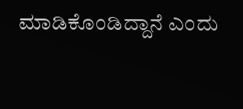ಮಾಡಿಕೊಂಡಿದ್ದಾನೆ ಎಂದು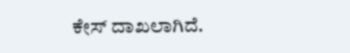ಕೇಸ್ ದಾಖಲಾಗಿದೆ.